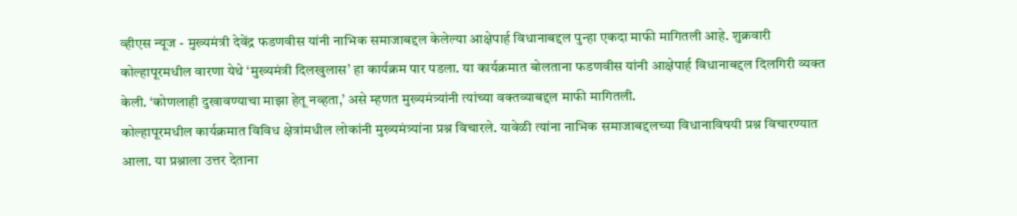व्हीएस न्यूज - मुख्यमंत्री देवेंद्र फडणवीस यांनी नाभिक समाजाबद्दल केलेल्या आक्षेपार्ह विधानाबद्दल पुन्हा एकदा माफी मागितली आहे. शुक्रवारी कोल्हापूरमधील वारणा येथे ‘मुख्यमंत्री दिलखुलास’ हा कार्यक्रम पार पडला. या कार्यक्रमात बोलताना फडणवीस यांनी आक्षेपार्ह विधानाबद्दल दिलगिरी व्यक्त केली. ‘कोणलाही दुखावण्याचा माझा हेतू नव्हता,’ असे म्हणत मुख्यमंत्र्यांनी त्यांच्या वक्तव्याबद्दल माफी मागितली.
कोल्हापूरमधील कार्यक्रमात विविध क्षेत्रांमधील लोकांनी मुख्यमंत्र्यांना प्रश्न विचारले. यावेळी त्यांना नाभिक समाजाबद्दलच्या विधानाविषयी प्रश्न विचारण्यात आला. या प्रश्नाला उत्तर देताना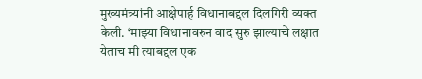मुख्यमंत्र्यांनी आक्षेपार्ह विधानाबद्दल दिलगिरी व्यक्त केली. ‘माझ्या विधानावरुन वाद सुरु झाल्याचे लक्षात येताच मी त्याबद्दल एक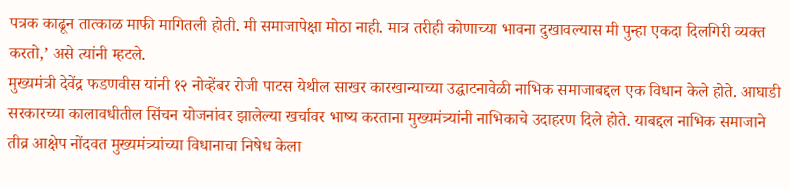पत्रक काढून तात्काळ माफी मागितली होती. मी समाजापेक्षा मोठा नाही. मात्र तरीही कोणाच्या भावना दुखावल्यास मी पुन्हा एकदा दिलगिरी व्यक्त करतो,’ असे त्यांनी म्हटले.
मुख्यमंत्री देवेंद्र फडणवीस यांनी १२ नोव्हेंबर रोजी पाटस येथील साखर कारखान्याच्या उद्घाटनावेळी नाभिक समाजाबद्दल एक विधान केले होते. आघाडी सरकारच्या कालावधीतील सिंचन योजनांवर झालेल्या खर्चावर भाष्य करताना मुख्यमंत्र्यांनी नाभिकाचे उदाहरण दिले होते. याबद्दल नाभिक समाजाने तीव्र आक्षेप नोंदवत मुख्यमंत्र्यांच्या विधानाचा निषेध केला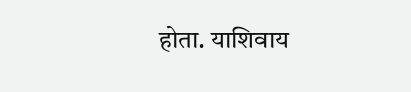होता. याशिवाय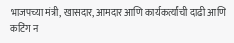भाजपच्या मंत्री, खासदार, आमदार आणि कार्यकर्त्यांची दाढी आणि कटिंग न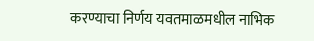करण्याचा निर्णय यवतमाळमधील नाभिक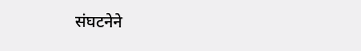संघटनेने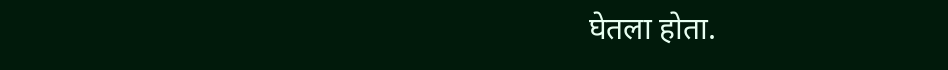घेतला होता.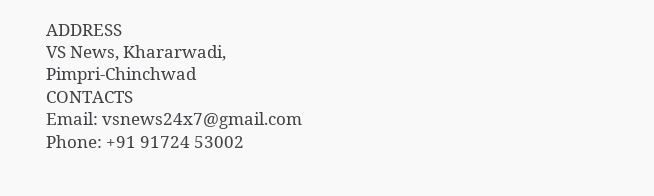ADDRESS
VS News, Khararwadi,
Pimpri-Chinchwad
CONTACTS
Email: vsnews24x7@gmail.com
Phone: +91 91724 53002